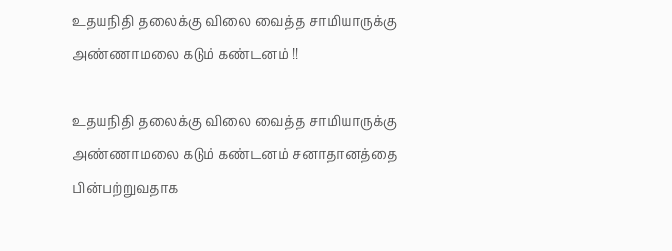உதயநிதி தலைக்கு விலை வைத்த சாமியாருக்கு அண்ணாமலை கடும் கண்டனம் !!

உதயநிதி தலைக்கு விலை வைத்த சாமியாருக்கு அண்ணாமலை கடும் கண்டனம் சனாதானத்தை பின்பற்றுவதாக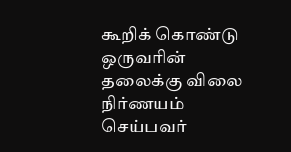கூறிக் கொண்டு ஒருவரின் தலைக்கு விலை நிர்ணயம் செய்பவர்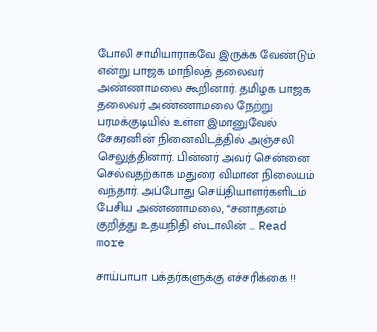போலி சாமியாராகவே இருக்க வேண்டும் என்று பாஜக மாநிலத் தலைவர் அண்ணாமலை கூறினார். தமிழக பாஜக தலைவர் அண்ணாமலை நேற்று பரமக்குடியில் உள்ள இமானுவேல் சேகரனின் நினைவிடத்தில் அஞ்சலி செலுத்தினார். பின்னர் அவர் சென்னை செல்வதற்காக மதுரை விமான நிலையம் வந்தார். அப்போது செய்தியாளர்களிடம் பேசிய அண்ணாமலை, “சனாதனம் குறித்து உதயநிதி ஸ்டாலின் … Read more

சாய்பாபா பக்தர்களுக்கு எச்சரிக்கை !!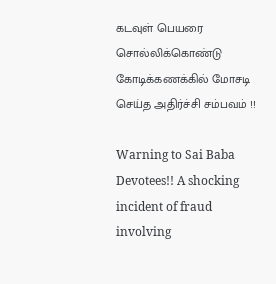கடவுள் பெயரை சொல்லிக்கொண்டு கோடிக்கணக்கில் மோசடி செய்த அதிர்ச்சி சம்பவம் !!

Warning to Sai Baba Devotees!! A shocking incident of fraud involving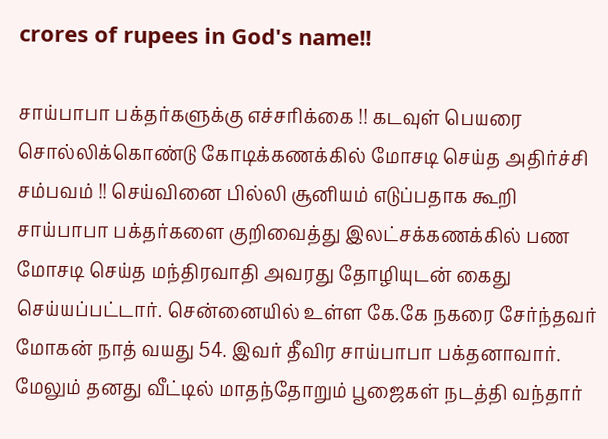crores of rupees in God's name!!

சாய்பாபா பக்தர்களுக்கு எச்சரிக்கை !! கடவுள் பெயரை சொல்லிக்கொண்டு கோடிக்கணக்கில் மோசடி செய்த அதிர்ச்சி சம்பவம் !! செய்வினை பில்லி சூனியம் எடுப்பதாக கூறி சாய்பாபா பக்தர்களை குறிவைத்து இலட்சக்கணக்கில் பண மோசடி செய்த மந்திரவாதி அவரது தோழியுடன் கைது செய்யப்பட்டார். சென்னையில் உள்ள கே.கே நகரை சேர்ந்தவர் மோகன் நாத் வயது 54. இவர் தீவிர சாய்பாபா பக்தனாவார். மேலும் தனது வீட்டில் மாதந்தோறும் பூஜைகள் நடத்தி வந்தார்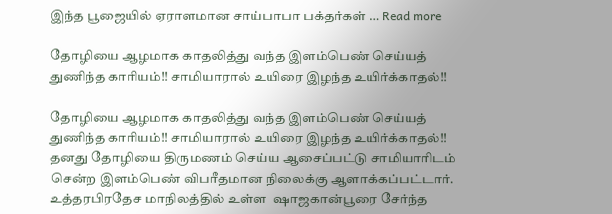இந்த பூஜையில் ஏராளமான சாய்பாபா பக்தர்கள் … Read more

தோழியை ஆழமாக காதலித்து வந்த இளம்பெண் செய்யத் துணிந்த காரியம்!! சாமியாரால் உயிரை இழந்த உயிர்க்காதல்!!

தோழியை ஆழமாக காதலித்து வந்த இளம்பெண் செய்யத் துணிந்த காரியம்!! சாமியாரால் உயிரை இழந்த உயிர்க்காதல்!!    தனது தோழியை திருமணம் செய்ய ஆசைப்பட்டு சாமியாரிடம் சென்ற இளம்பெண் விபரீதமான நிலைக்கு ஆளாக்கப்பட்டார். உத்தரபிரதேச மாநிலத்தில் உள்ள  ஷாஜகான்பூரை சேர்ந்த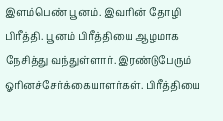இளம்பெண் பூனம். இவரின் தோழி பிரீத்தி. பூனம் பிரீத்தியை ஆழமாக நேசித்து வந்துள்ளார். இரண்டுபேரும் ஓரினச்சேர்க்கையாளர்கள். பிரீத்தியை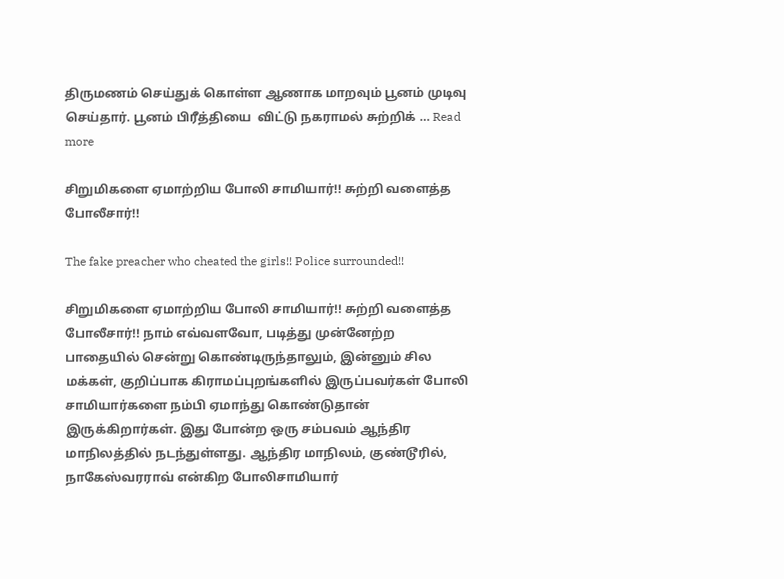திருமணம் செய்துக் கொள்ள ஆணாக மாறவும் பூனம் முடிவு செய்தார். பூனம் பிரீத்தியை  விட்டு நகராமல் சுற்றிக் … Read more

சிறுமிகளை ஏமாற்றிய போலி சாமியார்!! சுற்றி வளைத்த போலீசார்!!

The fake preacher who cheated the girls!! Police surrounded!!

சிறுமிகளை ஏமாற்றிய போலி சாமியார்!! சுற்றி வளைத்த போலீசார்!! நாம் எவ்வளவோ, படித்து முன்னேற்ற பாதையில் சென்று கொண்டிருந்தாலும், இன்னும் சில மக்கள், குறிப்பாக கிராமப்புறங்களில் இருப்பவர்கள் போலி சாமியார்களை நம்பி ஏமாந்து கொண்டுதான் இருக்கிறார்கள். இது போன்ற ஒரு சம்பவம் ஆந்திர மாநிலத்தில் நடந்துள்ளது. ஆந்திர மாநிலம், குண்டூரில், நாகேஸ்வரராவ் என்கிற போலிசாமியார்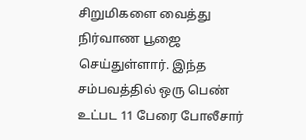சிறுமிகளை வைத்து நிர்வாண பூஜை செய்துள்ளார். இந்த சம்பவத்தில் ஒரு பெண் உட்பட 11 பேரை போலீசார்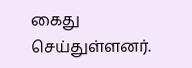கைது செய்துள்ளனர்.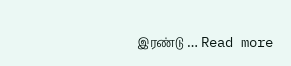இரண்டு … Read more